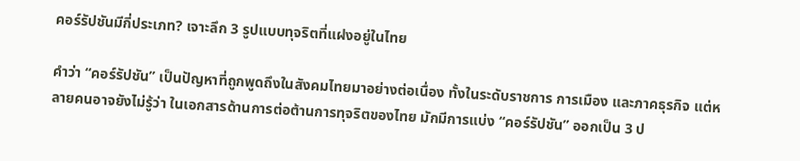คอร์รัปชันมีกี่ประเภท? เจาะลึก 3 รูปแบบทุจริตที่แฝงอยู่ในไทย

คำว่า “คอร์รัปชัน” เป็นปัญหาที่ถูกพูดถึงในสังคมไทยมาอย่างต่อเนื่อง ทั้งในระดับราชการ การเมือง และภาคธุรกิจ แต่หลายคนอาจยังไม่รู้ว่า ในเอกสารด้านการต่อต้านการทุจริตของไทย มักมีการแบ่ง “คอร์รัปชัน” ออกเป็น 3 ป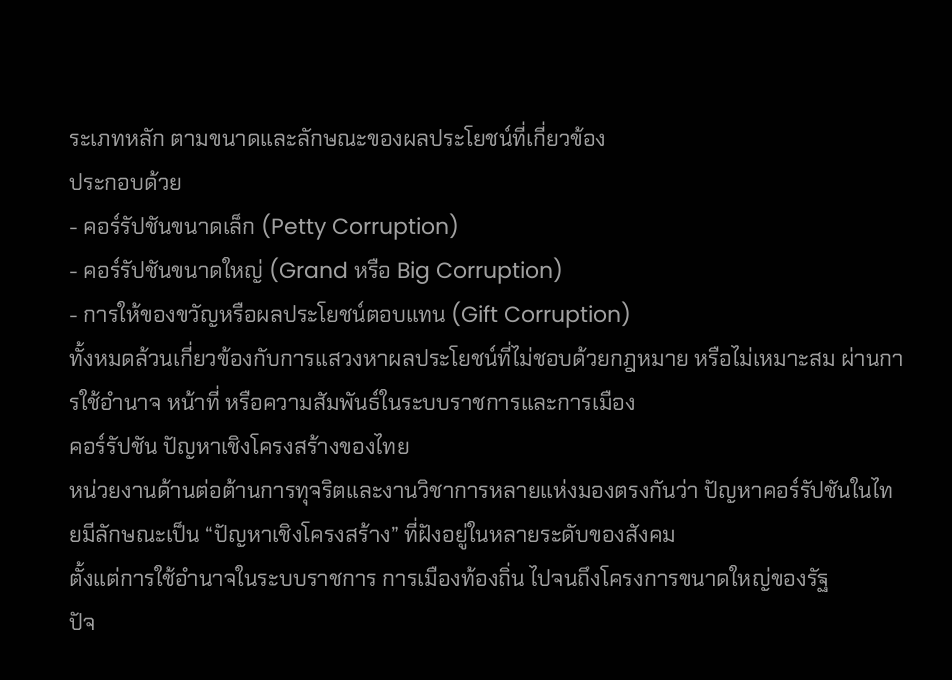ระเภทหลัก ตามขนาดและลักษณะของผลประโยชน์ที่เกี่ยวข้อง
ประกอบด้วย
- คอร์รัปชันขนาดเล็ก (Petty Corruption)
- คอร์รัปชันขนาดใหญ่ (Grand หรือ Big Corruption)
- การให้ของขวัญหรือผลประโยชน์ตอบแทน (Gift Corruption)
ทั้งหมดล้วนเกี่ยวข้องกับการแสวงหาผลประโยชน์ที่ไม่ชอบด้วยกฎหมาย หรือไม่เหมาะสม ผ่านการใช้อำนาจ หน้าที่ หรือความสัมพันธ์ในระบบราชการและการเมือง
คอร์รัปชัน ปัญหาเชิงโครงสร้างของไทย
หน่วยงานด้านต่อต้านการทุจริตและงานวิชาการหลายแห่งมองตรงกันว่า ปัญหาคอร์รัปชันในไทยมีลักษณะเป็น “ปัญหาเชิงโครงสร้าง” ที่ฝังอยู่ในหลายระดับของสังคม
ตั้งแต่การใช้อำนาจในระบบราชการ การเมืองท้องถิ่น ไปจนถึงโครงการขนาดใหญ่ของรัฐ
ปัจ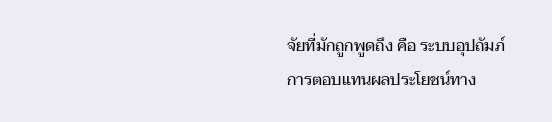จัยที่มักถูกพูดถึง คือ ระบบอุปถัมภ์ การตอบแทนผลประโยชน์ทาง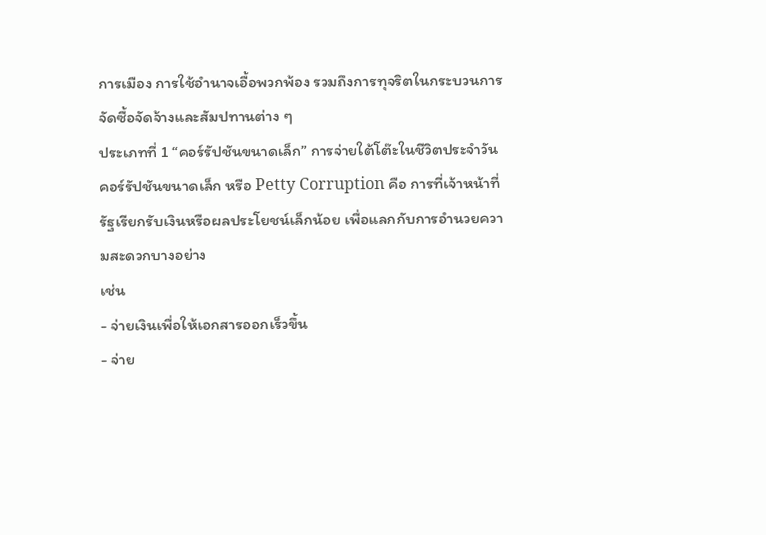การเมือง การใช้อำนาจเอื้อพวกพ้อง รวมถึงการทุจริตในกระบวนการจัดซื้อจัดจ้างและสัมปทานต่าง ๆ
ประเภทที่ 1 “คอร์รัปชันขนาดเล็ก” การจ่ายใต้โต๊ะในชีวิตประจำวัน
คอร์รัปชันขนาดเล็ก หรือ Petty Corruption คือ การที่เจ้าหน้าที่รัฐเรียกรับเงินหรือผลประโยชน์เล็กน้อย เพื่อแลกกับการอำนวยความสะดวกบางอย่าง
เช่น
- จ่ายเงินเพื่อให้เอกสารออกเร็วขึ้น
- จ่าย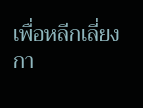เพื่อหลีกเลี่ยงกา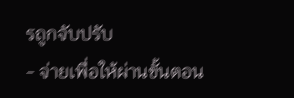รถูกจับปรับ
- จ่ายเพื่อให้ผ่านขั้นตอน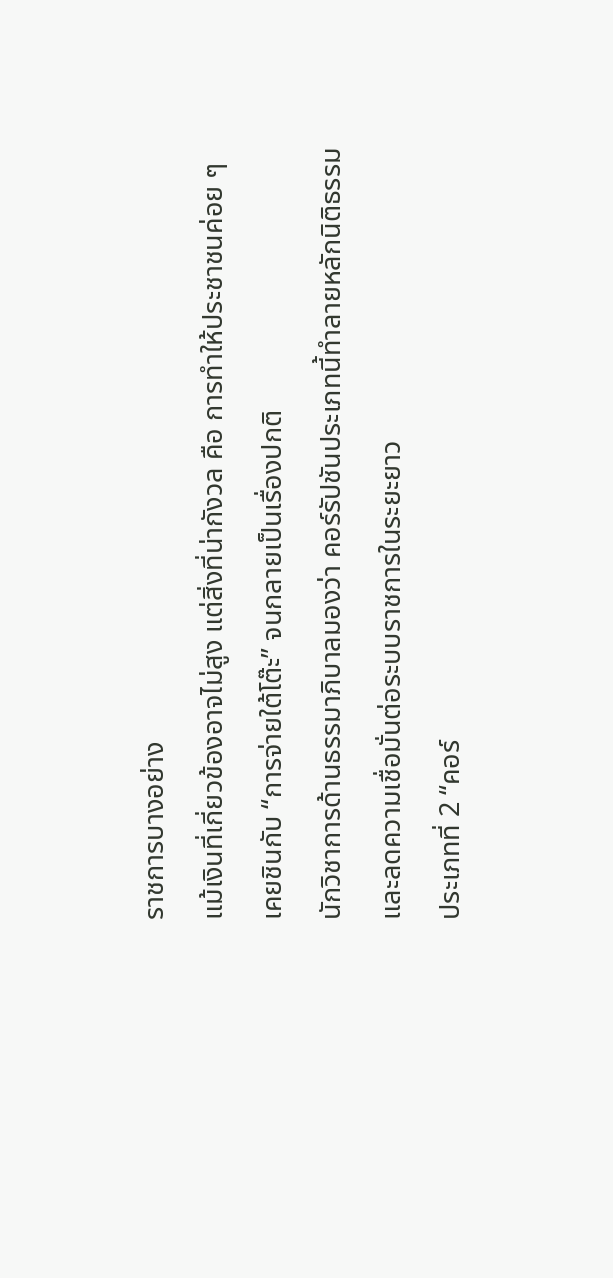ราชการบางอย่าง
แม้เงินที่เกี่ยวข้องอาจไม่สูง แต่สิ่งที่น่ากังวล คือ การทำให้ประชาชนค่อย ๆ เคยชินกับ “การจ่ายใต้โต๊ะ” จนกลายเป็นเรื่องปกติ
นักวิชาการด้านธรรมาภิบาลมองว่า คอร์รัปชันประเภทนี้ทำลายหลักนิติธรรม และลดความเชื่อมั่นต่อระบบราชการในระยะยาว
ประเภทที่ 2 “คอร์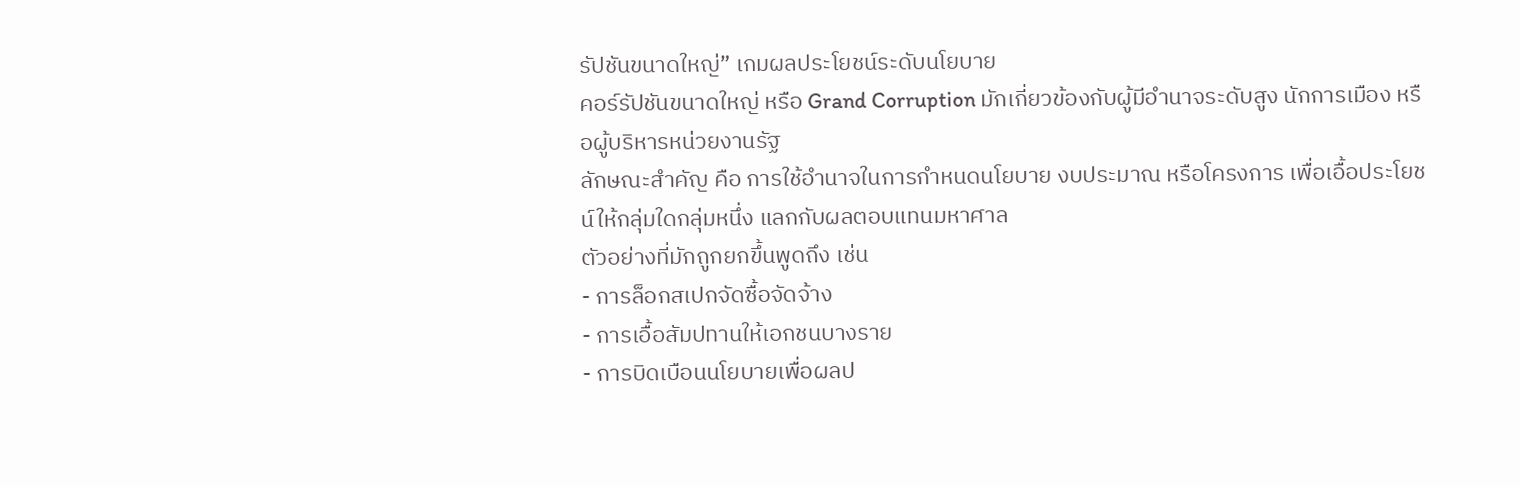รัปชันขนาดใหญ่” เกมผลประโยชน์ระดับนโยบาย
คอร์รัปชันขนาดใหญ่ หรือ Grand Corruption มักเกี่ยวข้องกับผู้มีอำนาจระดับสูง นักการเมือง หรือผู้บริหารหน่วยงานรัฐ
ลักษณะสำคัญ คือ การใช้อำนาจในการกำหนดนโยบาย งบประมาณ หรือโครงการ เพื่อเอื้อประโยชน์ให้กลุ่มใดกลุ่มหนึ่ง แลกกับผลตอบแทนมหาศาล
ตัวอย่างที่มักถูกยกขึ้นพูดถึง เช่น
- การล็อกสเปกจัดซื้อจัดจ้าง
- การเอื้อสัมปทานให้เอกชนบางราย
- การบิดเบือนนโยบายเพื่อผลป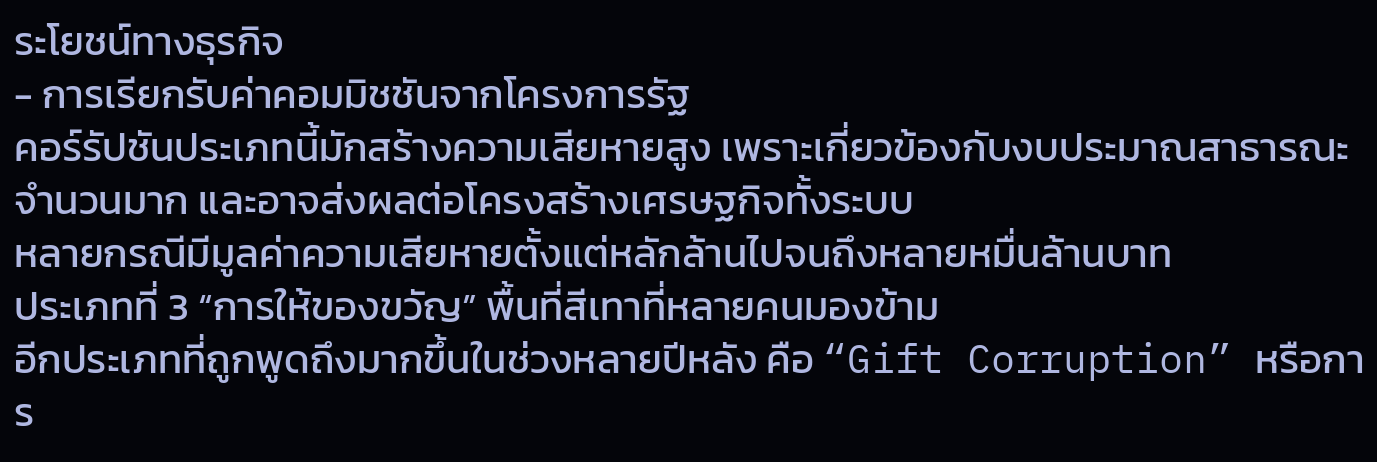ระโยชน์ทางธุรกิจ
- การเรียกรับค่าคอมมิชชันจากโครงการรัฐ
คอร์รัปชันประเภทนี้มักสร้างความเสียหายสูง เพราะเกี่ยวข้องกับงบประมาณสาธารณะจำนวนมาก และอาจส่งผลต่อโครงสร้างเศรษฐกิจทั้งระบบ
หลายกรณีมีมูลค่าความเสียหายตั้งแต่หลักล้านไปจนถึงหลายหมื่นล้านบาท
ประเภทที่ 3 “การให้ของขวัญ” พื้นที่สีเทาที่หลายคนมองข้าม
อีกประเภทที่ถูกพูดถึงมากขึ้นในช่วงหลายปีหลัง คือ “Gift Corruption” หรือการ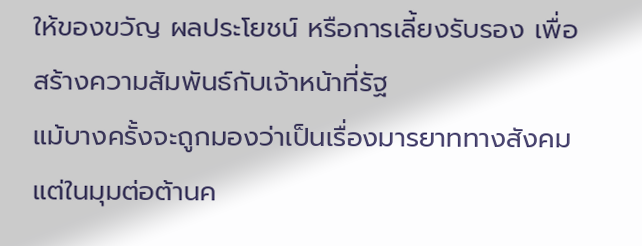ให้ของขวัญ ผลประโยชน์ หรือการเลี้ยงรับรอง เพื่อสร้างความสัมพันธ์กับเจ้าหน้าที่รัฐ
แม้บางครั้งจะถูกมองว่าเป็นเรื่องมารยาททางสังคม แต่ในมุมต่อต้านค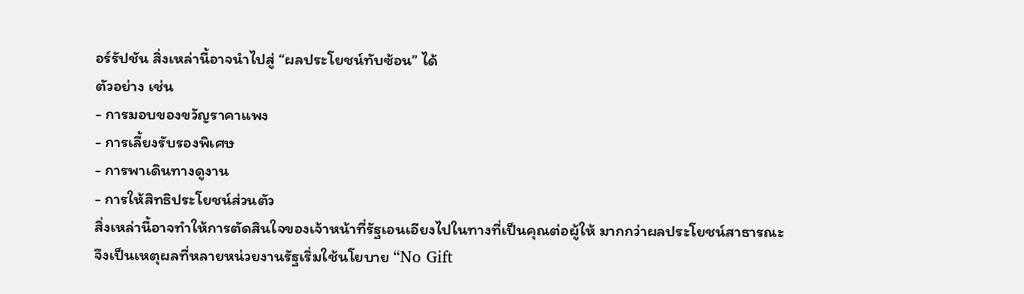อร์รัปชัน สิ่งเหล่านี้อาจนำไปสู่ “ผลประโยชน์ทับซ้อน” ได้
ตัวอย่าง เช่น
- การมอบของขวัญราคาแพง
- การเลี้ยงรับรองพิเศษ
- การพาเดินทางดูงาน
- การให้สิทธิประโยชน์ส่วนตัว
สิ่งเหล่านี้อาจทำให้การตัดสินใจของเจ้าหน้าที่รัฐเอนเอียงไปในทางที่เป็นคุณต่อผู้ให้ มากกว่าผลประโยชน์สาธารณะ
จึงเป็นเหตุผลที่หลายหน่วยงานรัฐเริ่มใช้นโยบาย “No Gift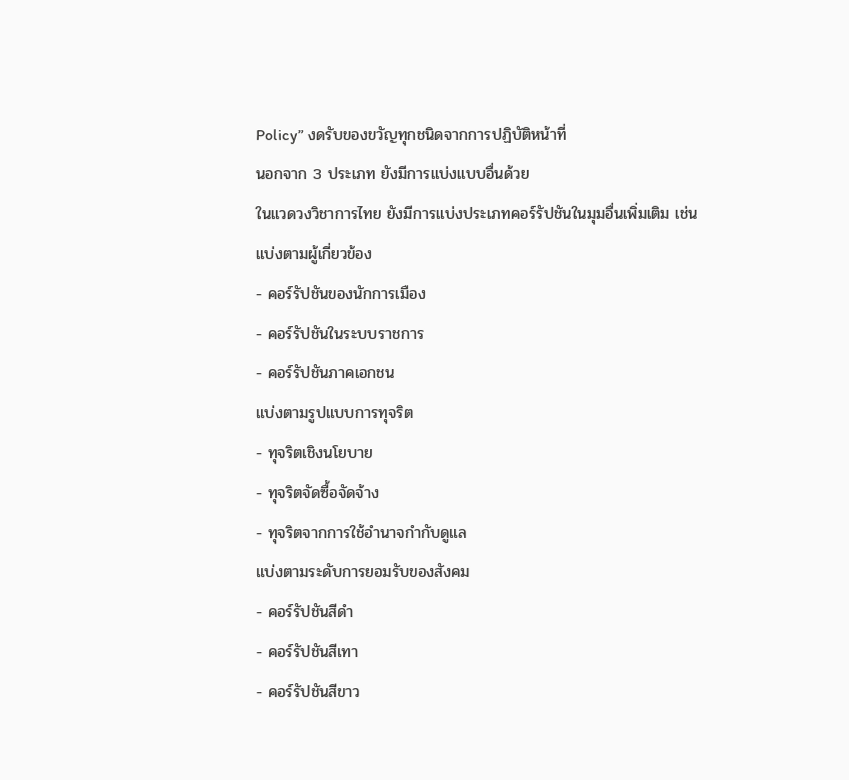Policy” งดรับของขวัญทุกชนิดจากการปฏิบัติหน้าที่
นอกจาก 3 ประเภท ยังมีการแบ่งแบบอื่นด้วย
ในแวดวงวิชาการไทย ยังมีการแบ่งประเภทคอร์รัปชันในมุมอื่นเพิ่มเติม เช่น
แบ่งตามผู้เกี่ยวข้อง
- คอร์รัปชันของนักการเมือง
- คอร์รัปชันในระบบราชการ
- คอร์รัปชันภาคเอกชน
แบ่งตามรูปแบบการทุจริต
- ทุจริตเชิงนโยบาย
- ทุจริตจัดซื้อจัดจ้าง
- ทุจริตจากการใช้อำนาจกำกับดูแล
แบ่งตามระดับการยอมรับของสังคม
- คอร์รัปชันสีดำ
- คอร์รัปชันสีเทา
- คอร์รัปชันสีขาว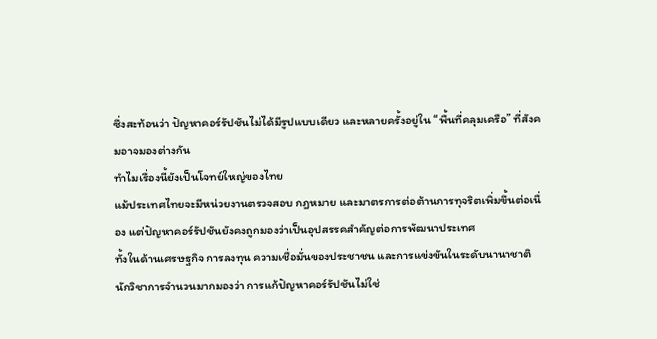ซึ่งสะท้อนว่า ปัญหาคอร์รัปชันไม่ได้มีรูปแบบเดียว และหลายครั้งอยู่ใน “พื้นที่คลุมเครือ” ที่สังคมอาจมองต่างกัน
ทำไมเรื่องนี้ยังเป็นโจทย์ใหญ่ของไทย
แม้ประเทศไทยจะมีหน่วยงานตรวจสอบ กฎหมาย และมาตรการต่อต้านการทุจริตเพิ่มขึ้นต่อเนื่อง แต่ปัญหาคอร์รัปชันยังคงถูกมองว่าเป็นอุปสรรคสำคัญต่อการพัฒนาประเทศ
ทั้งในด้านเศรษฐกิจ การลงทุน ความเชื่อมั่นของประชาชน และการแข่งขันในระดับนานาชาติ
นักวิชาการจำนวนมากมองว่า การแก้ปัญหาคอร์รัปชันไม่ใช่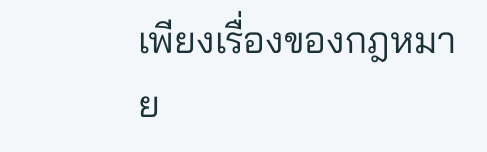เพียงเรื่องของกฎหมาย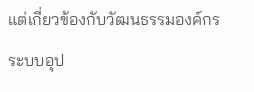แต่เกี่ยวข้องกับวัฒนธรรมองค์กร ระบบอุป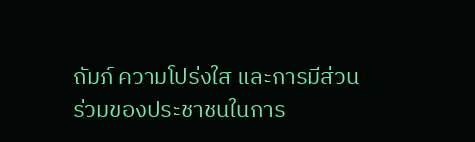ถัมภ์ ความโปร่งใส และการมีส่วนร่วมของประชาชนในการ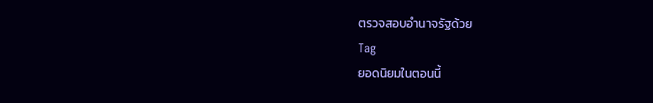ตรวจสอบอำนาจรัฐด้วย
Tag
ยอดนิยมในตอนนี้